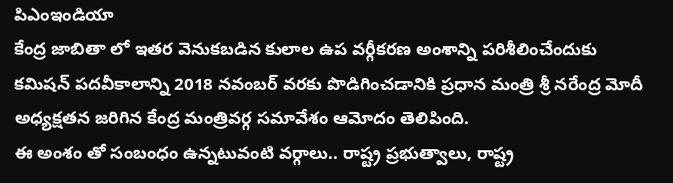పిఎంఇండియా
కేంద్ర జాబితా లో ఇతర వెనుకబడిన కులాల ఉప వర్గీకరణ అంశాన్ని పరిశీలించేందుకు కమిషన్ పదవీకాలాన్ని 2018 నవంబర్ వరకు పొడిగించడానికి ప్రధాన మంత్రి శ్రీ నరేంద్ర మోదీ అధ్యక్షతన జరిగిన కేంద్ర మంత్రివర్గ సమావేశం ఆమోదం తెలిపింది.
ఈ అంశం తో సంబంధం ఉన్నటువంటి వర్గాలు.. రాష్ట్ర ప్రభుత్వాలు, రాష్ట్ర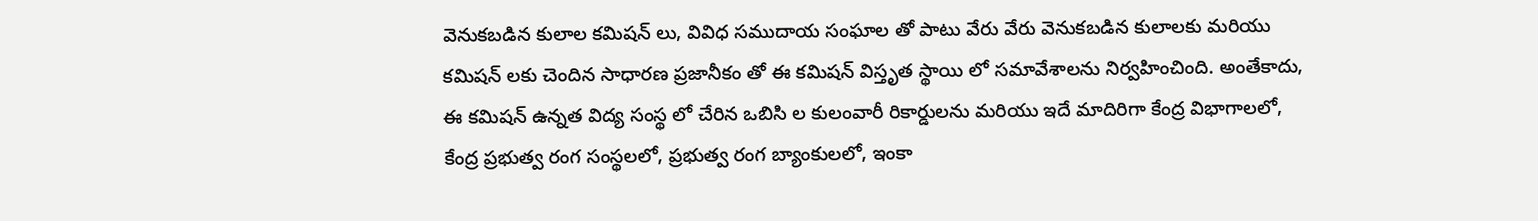వెనుకబడిన కులాల కమిషన్ లు, వివిధ సముదాయ సంఘాల తో పాటు వేరు వేరు వెనుకబడిన కులాలకు మరియు కమిషన్ లకు చెందిన సాధారణ ప్రజానీకం తో ఈ కమిషన్ విస్తృత స్థాయి లో సమావేశాలను నిర్వహించింది. అంతేకాదు, ఈ కమిషన్ ఉన్నత విద్య సంస్థ లో చేరిన ఒబిసి ల కులంవారీ రికార్డులను మరియు ఇదే మాదిరిగా కేంద్ర విభాగాలలో, కేంద్ర ప్రభుత్వ రంగ సంస్థలలో, ప్రభుత్వ రంగ బ్యాంకులలో, ఇంకా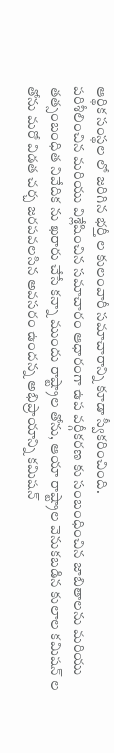ఆర్థిక సంస్థల లో జరిగిన భర్తీ ల కులంవారీ సమాచారాన్ని కూడా స్వీకరించింది.
పరిశీలించిన మరియు విశ్లేషించిన సమాచారం ఆధారంగా ఉప వర్గీకరణ కు సంబంధించిన జాబితాలను మరియు తత్సంబంధిత నివేదిక ను ఖరారు చేసే కన్నా ముందు రాష్ట్రాల తోను, ఆయా రాష్ట్రాల వెనుకబడిన కులాల కమిషన్ ల తోను మరో విడత చర్చ జరపవలసిన అవసరం ఉందన్న అభిప్రాయాన్ని కమిషన్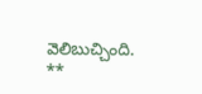వెలిబుచ్చింది.
**